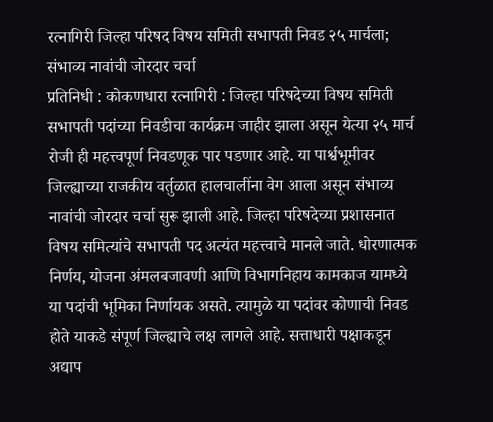रत्नागिरी जिल्हा परिषद विषय समिती सभापती निवड २५ मार्चला; संभाव्य नावांची जोरदार चर्चा
प्रतिनिधी : कोकणधारा रत्नागिरी : जिल्हा परिषदेच्या विषय समिती सभापती पदांच्या निवडीचा कार्यक्रम जाहीर झाला असून येत्या २५ मार्च रोजी ही महत्त्वपूर्ण निवडणूक पार पडणार आहे. या पार्श्वभूमीवर जिल्ह्याच्या राजकीय वर्तुळात हालचालींना वेग आला असून संभाव्य नावांची जोरदार चर्चा सुरू झाली आहे. जिल्हा परिषदेच्या प्रशासनात विषय समित्यांचे सभापती पद अत्यंत महत्त्वाचे मानले जाते. धोरणात्मक निर्णय, योजना अंमलबजावणी आणि विभागनिहाय कामकाज यामध्ये या पदांची भूमिका निर्णायक असते. त्यामुळे या पदांवर कोणाची निवड होते याकडे संपूर्ण जिल्ह्याचे लक्ष लागले आहे. सत्ताधारी पक्षाकडून अद्याप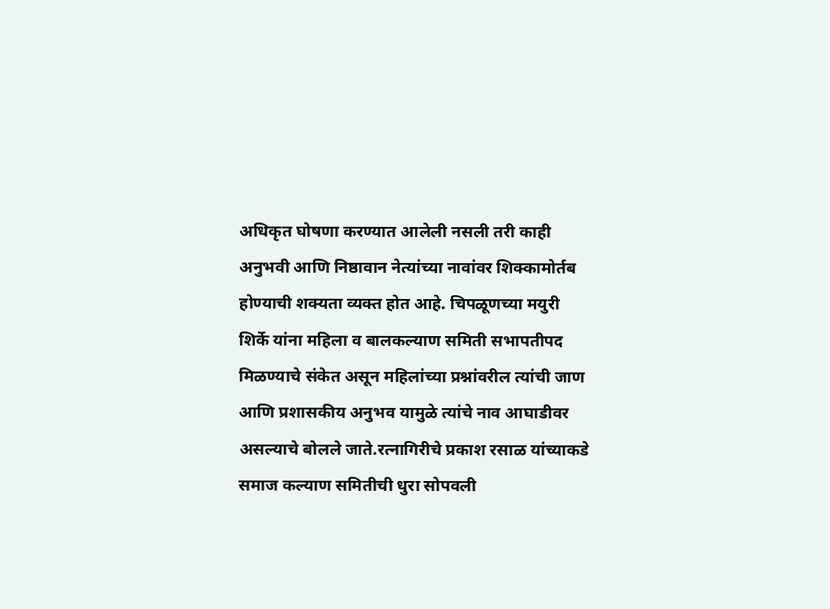अधिकृत घोषणा करण्यात आलेली नसली तरी काही अनुभवी आणि निष्ठावान नेत्यांच्या नावांवर शिक्कामोर्तब होण्याची शक्यता व्यक्त होत आहे. चिपळूणच्या मयुरी शिर्के यांना महिला व बालकल्याण समिती सभापतीपद मिळण्याचे संकेत असून महिलांच्या प्रश्नांवरील त्यांची जाण आणि प्रशासकीय अनुभव यामुळे त्यांचे नाव आघाडीवर असल्याचे बोलले जाते.रत्नागिरीचे प्रकाश रसाळ यांच्याकडे समाज कल्याण समितीची धुरा सोपवली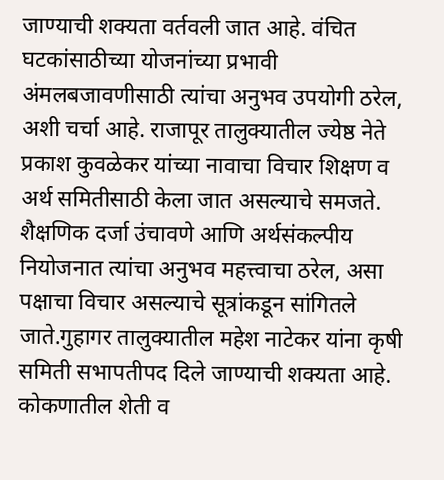जाण्याची शक्यता वर्तवली जात आहे. वंचित घटकांसाठीच्या योजनांच्या प्रभावी अंमलबजावणीसाठी त्यांचा अनुभव उपयोगी ठरेल, अशी चर्चा आहे. राजापूर तालुक्यातील ज्येष्ठ नेते प्रकाश कुवळेकर यांच्या नावाचा विचार शिक्षण व अर्थ समितीसाठी केला जात असल्याचे समजते. शैक्षणिक दर्जा उंचावणे आणि अर्थसंकल्पीय नियोजनात त्यांचा अनुभव महत्त्वाचा ठरेल, असा पक्षाचा विचार असल्याचे सूत्रांकडून सांगितले जाते.गुहागर तालुक्यातील महेश नाटेकर यांना कृषी समिती सभापतीपद दिले जाण्याची शक्यता आहे. कोकणातील शेती व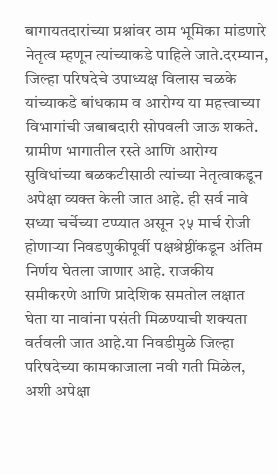बागायतदारांच्या प्रश्नांवर ठाम भूमिका मांडणारे नेतृत्व म्हणून त्यांच्याकडे पाहिले जाते.दरम्यान, जिल्हा परिषदेचे उपाध्यक्ष विलास चळके यांच्याकडे बांधकाम व आरोग्य या महत्त्वाच्या विभागांची जबाबदारी सोपवली जाऊ शकते. ग्रामीण भागातील रस्ते आणि आरोग्य सुविधांच्या बळकटीसाठी त्यांच्या नेतृत्वाकडून अपेक्षा व्यक्त केली जात आहे. ही सर्व नावे सध्या चर्चेच्या टप्प्यात असून २५ मार्च रोजी होणाऱ्या निवडणुकीपूर्वी पक्षश्रेष्ठींकडून अंतिम निर्णय घेतला जाणार आहे. राजकीय समीकरणे आणि प्रादेशिक समतोल लक्षात घेता या नावांना पसंती मिळण्याची शक्यता वर्तवली जात आहे.या निवडीमुळे जिल्हा परिषदेच्या कामकाजाला नवी गती मिळेल, अशी अपेक्षा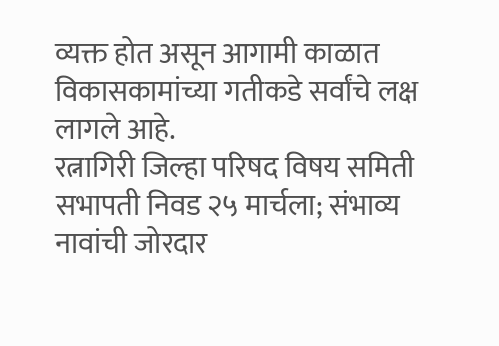व्यक्त होत असून आगामी काळात विकासकामांच्या गतीकडे सर्वांचे लक्ष लागले आहे.
रत्नागिरी जिल्हा परिषद विषय समिती सभापती निवड २५ मार्चला; संभाव्य नावांची जोरदार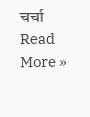चर्चा Read More »